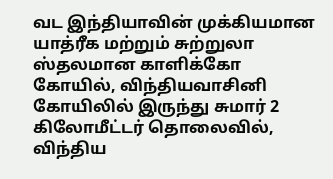வட இந்தியாவின் முக்கியமான யாத்ரீக மற்றும் சுற்றுலா ஸ்தலமான காளிக்கோ கோயில், விந்தியவாசினி கோயிலில் இருந்து சுமார் 2 கிலோமீட்டர் தொலைவில், விந்திய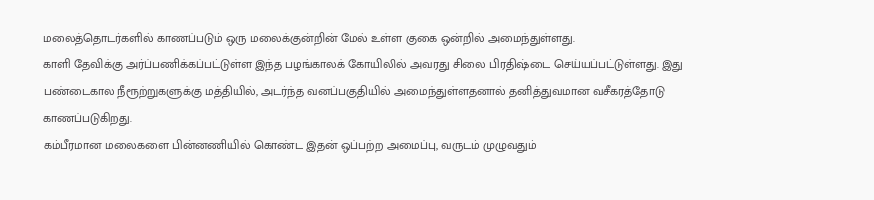மலைத்தொடர்களில் காணப்படும் ஒரு மலைக்குன்றின் மேல் உள்ள குகை ஒன்றில் அமைந்துள்ளது.
காளி தேவிக்கு அர்ப்பணிக்கப்பட்டுள்ள இந்த பழங்காலக் கோயிலில் அவரது சிலை பிரதிஷ்டை செய்யப்பட்டுள்ளது. இது பண்டைகால நீரூற்றுகளுக்கு மத்தியில், அடர்ந்த வனப்பகுதியில் அமைந்துள்ளதனால் தனித்துவமான வசீகரத்தோடு காணப்படுகிறது.
கம்பீரமான மலைகளை பின்னணியில் கொண்ட இதன் ஒப்பற்ற அமைப்பு, வருடம் முழுவதும்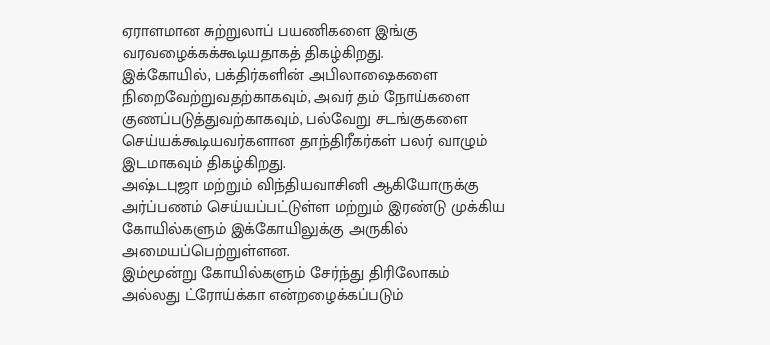ஏராளமான சுற்றுலாப் பயணிகளை இங்கு வரவழைக்கக்கூடியதாகத் திகழ்கிறது.
இக்கோயில், பக்திர்களின் அபிலாஷைகளை நிறைவேற்றுவதற்காகவும், அவர் தம் நோய்களை குணப்படுத்துவற்காகவும், பல்வேறு சடங்குகளை செய்யக்கூடியவர்களான தாந்திரீகர்கள் பலர் வாழும் இடமாகவும் திகழ்கிறது.
அஷ்டபுஜா மற்றும் விந்தியவாசினி ஆகியோருக்கு அர்ப்பணம் செய்யப்பட்டுள்ள மற்றும் இரண்டு முக்கிய கோயில்களும் இக்கோயிலுக்கு அருகில் அமையப்பெற்றுள்ளன.
இம்மூன்று கோயில்களும் சேர்ந்து திரிலோகம் அல்லது ட்ரோய்க்கா என்றழைக்கப்படும்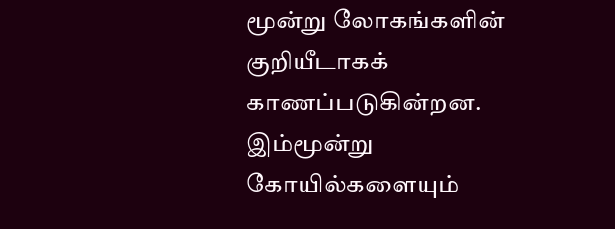மூன்று லோகங்களின் குறியீடாகக் காணப்படுகின்றன. இம்மூன்று கோயில்களையும்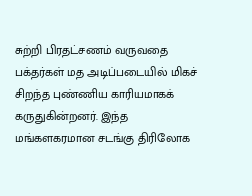சுற்றி பிரதட்சணம் வருவதை பக்தர்கள் மத அடிப்படையில் மிகச் சிறந்த புண்ணிய காரியமாகக் கருதுகின்றனர். இந்த மங்களகரமான சடங்கு திரிலோக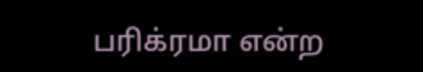பரிக்ரமா என்ற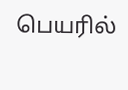பெயரில்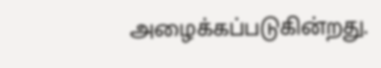அழைக்கப்படுகின்றது.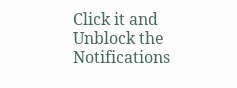Click it and Unblock the Notifications